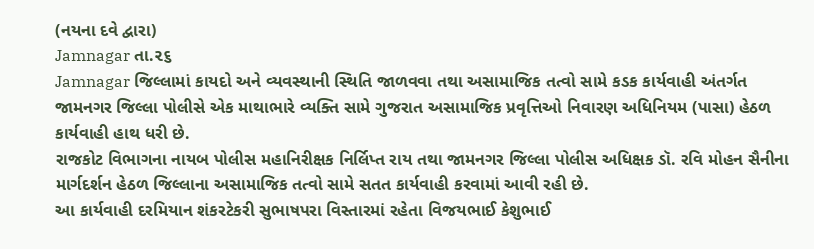(નયના દવે દ્વારા)
Jamnagar તા.૨૬
Jamnagar જિલ્લામાં કાયદો અને વ્યવસ્થાની સ્થિતિ જાળવવા તથા અસામાજિક તત્વો સામે કડક કાર્યવાહી અંતર્ગત જામનગર જિલ્લા પોલીસે એક માથાભારે વ્યક્તિ સામે ગુજરાત અસામાજિક પ્રવૃત્તિઓ નિવારણ અધિનિયમ (પાસા) હેઠળ કાર્યવાહી હાથ ધરી છે.
રાજકોટ વિભાગના નાયબ પોલીસ મહાનિરીક્ષક નિર્લિપ્ત રાય તથા જામનગર જિલ્લા પોલીસ અધિક્ષક ડૉ. રવિ મોહન સૈનીના માર્ગદર્શન હેઠળ જિલ્લાના અસામાજિક તત્વો સામે સતત કાર્યવાહી કરવામાં આવી રહી છે.
આ કાર્યવાહી દરમિયાન શંકરટેકરી સુભાષપરા વિસ્તારમાં રહેતા વિજયભાઈ કેશુભાઈ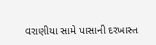વરાણીયા સામે પાસાની દરખાસ્ત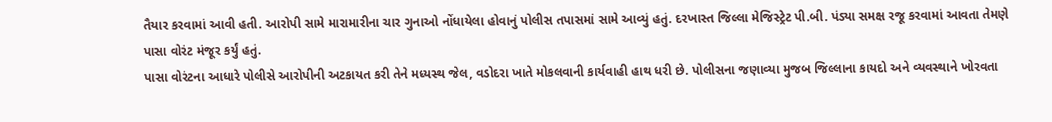તૈયાર કરવામાં આવી હતી. આરોપી સામે મારામારીના ચાર ગુનાઓ નોંધાયેલા હોવાનું પોલીસ તપાસમાં સામે આવ્યું હતું. દરખાસ્ત જિલ્લા મેજિસ્ટ્રેટ પી.બી. પંડ્યા સમક્ષ રજૂ કરવામાં આવતા તેમણે પાસા વોરંટ મંજૂર કર્યું હતું.
પાસા વોરંટના આધારે પોલીસે આરોપીની અટકાયત કરી તેને મધ્યસ્થ જેલ, વડોદરા ખાતે મોકલવાની કાર્યવાહી હાથ ધરી છે. પોલીસના જણાવ્યા મુજબ જિલ્લાના કાયદો અને વ્યવસ્થાને ખોરવતા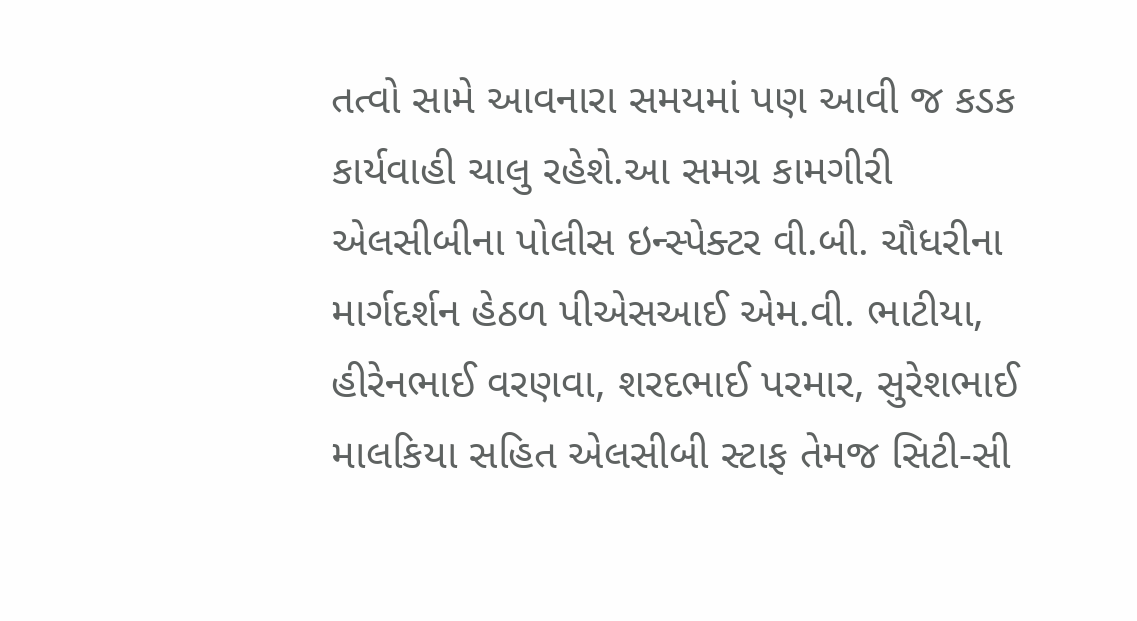તત્વો સામે આવનારા સમયમાં પણ આવી જ કડક કાર્યવાહી ચાલુ રહેશે.આ સમગ્ર કામગીરી એલસીબીના પોલીસ ઇન્સ્પેક્ટર વી.બી. ચૌધરીના માર્ગદર્શન હેઠળ પીએસઆઈ એમ.વી. ભાટીયા, હીરેનભાઈ વરણવા, શરદભાઈ પરમાર, સુરેશભાઈ માલકિયા સહિત એલસીબી સ્ટાફ તેમજ સિટી-સી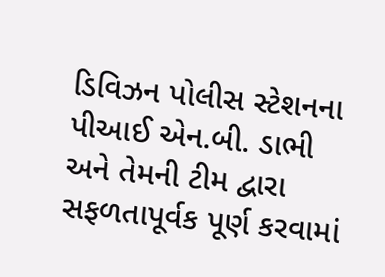ડિવિઝન પોલીસ સ્ટેશનના પીઆઈ એન.બી. ડાભી અને તેમની ટીમ દ્વારા સફળતાપૂર્વક પૂર્ણ કરવામાં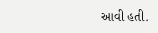આવી હતી.